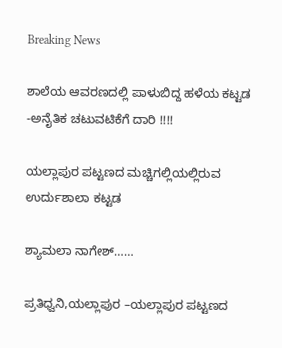Breaking News

ಶಾಲೆಯ ಆವರಣದಲ್ಲಿ ಪಾಳುಬಿದ್ದ ಹಳೆಯ ಕಟ್ಟಡ -ಅನೈತಿಕ ಚಟುವಟಿಕೆಗೆ ದಾರಿ !!!!

ಯಲ್ಲಾಪುರ ಪಟ್ಟಣದ ಮಚ್ಚಿಗಲ್ಲಿಯಲ್ಲಿರುವ ಉರ್ದುಶಾಲಾ ಕಟ್ಟಡ

ಶ್ಯಾಮಲಾ ನಾಗೇಶ್……

ಪ್ರತಿಧ್ವನಿ,ಯಲ್ಲಾಪುರ –ಯಲ್ಲಾಪುರ ಪಟ್ಟಣದ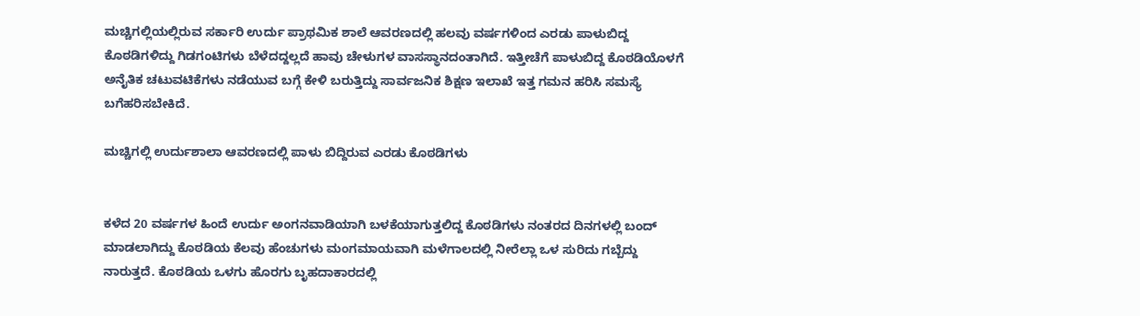ಮಚ್ಚಿಗಲ್ಲಿಯಲ್ಲಿರುವ ಸರ್ಕಾರಿ ಉರ್ದು ಪ್ರಾಥಮಿಕ ಶಾಲೆ ಆವರಣದಲ್ಲಿ ಹಲವು ವರ್ಷಗಳಿಂದ ಎರಡು ಪಾಳುಬಿದ್ದ ಕೊಠಡಿಗಳಿದ್ದು ಗಿಡಗಂಟಿಗಳು ಬೆಳೆದದ್ದಲ್ಲದೆ ಹಾವು ಚೇಳುಗಳ ವಾಸಸ್ಥಾನದಂತಾಗಿದೆ. ಇತ್ತೀಚೆಗೆ ಪಾಳುಬಿದ್ದ ಕೊಠಡಿಯೊಳಗೆ ಅನೈತಿಕ ಚಟುವಟಿಕೆಗಳು ನಡೆಯುವ ಬಗ್ಗೆ ಕೇಳಿ ಬರುತ್ತಿದ್ದು ಸಾರ್ವಜನಿಕ ಶಿಕ್ಷಣ ಇಲಾಖೆ ಇತ್ತ ಗಮನ ಹರಿಸಿ ಸಮಸ್ಯೆ ಬಗೆಹರಿಸಬೇಕಿದೆ.

ಮಚ್ಚಿಗಲ್ಲಿ ಉರ್ದುಶಾಲಾ ಆವರಣದಲ್ಲಿ ಪಾಳು ಬಿದ್ದಿರುವ ಎರಡು ಕೊಠಡಿಗಳು


ಕಳೆದ 20 ವರ್ಷಗಳ ಹಿಂದೆ ಉರ್ದು ಅಂಗನವಾಡಿಯಾಗಿ ಬಳಕೆಯಾಗುತ್ತಲಿದ್ದ ಕೊಠಡಿಗಳು ನಂತರದ ದಿನಗಳಲ್ಲಿ ಬಂದ್ ಮಾಡಲಾಗಿದ್ದು ಕೊಠಡಿಯ ಕೆಲವು ಹೆಂಚುಗಳು ಮಂಗಮಾಯವಾಗಿ ಮಳೆಗಾಲದಲ್ಲಿ ನೀರೆಲ್ಲಾ ಒಳ ಸುರಿದು ಗಬ್ಬೆದ್ದು ನಾರುತ್ತದೆ. ಕೊಠಡಿಯ ಒಳಗು ಹೊರಗು ಬೃಹದಾಕಾರದಲ್ಲಿ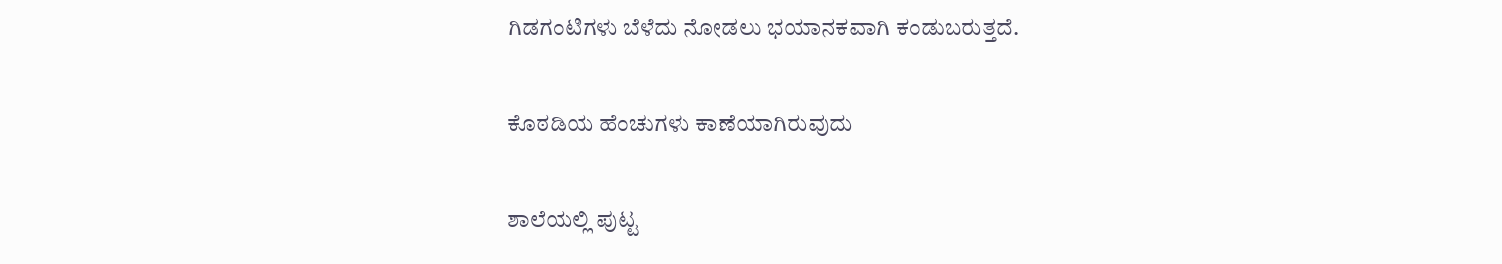ಗಿಡಗಂಟಿಗಳು ಬೆಳೆದು ನೋಡಲು ಭಯಾನಕವಾಗಿ ಕಂಡುಬರುತ್ತದೆ.

ಕೊಠಡಿಯ ಹೆಂಚುಗಳು ಕಾಣೆಯಾಗಿರುವುದು

ಶಾಲೆಯಲ್ಲಿ ಪುಟ್ಟ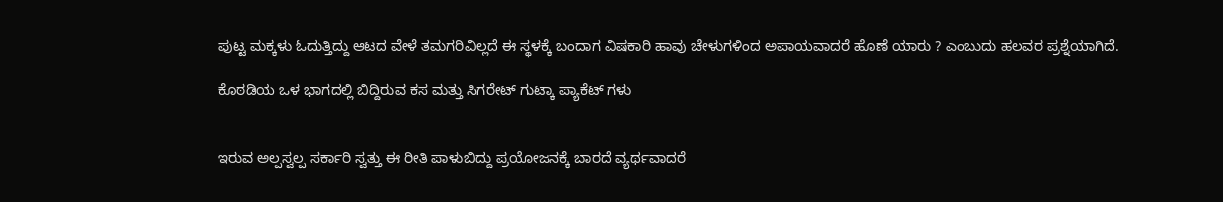ಪುಟ್ಟ ಮಕ್ಕಳು ಓದುತ್ತಿದ್ದು ಆಟದ ವೇಳೆ ತಮಗರಿವಿಲ್ಲದೆ‌ ಈ ಸ್ಥಳಕ್ಕೆ ಬಂದಾಗ ವಿಷಕಾರಿ ಹಾವು ಚೇಳುಗಳಿಂದ ಅಪಾಯವಾದರೆ ಹೊಣೆ ಯಾರು ? ಎಂಬುದು ಹಲವರ ಪ್ರಶ್ನೆಯಾಗಿದೆ.

ಕೊಠಡಿಯ ಒಳ ಭಾಗದಲ್ಲಿ ಬಿದ್ದಿರುವ ಕಸ ಮತ್ತು ಸಿಗರೇಟ್ ಗುಟ್ಕಾ ಪ್ಯಾಕೆಟ್ ಗಳು


ಇರುವ ಅಲ್ಪಸ್ವಲ್ಪ ಸರ್ಕಾರಿ ಸ್ವತ್ತು ಈ ರೀತಿ ಪಾಳುಬಿದ್ದು ಪ್ರಯೋಜನಕ್ಕೆ ಬಾರದೆ ವ್ಯರ್ಥವಾದರೆ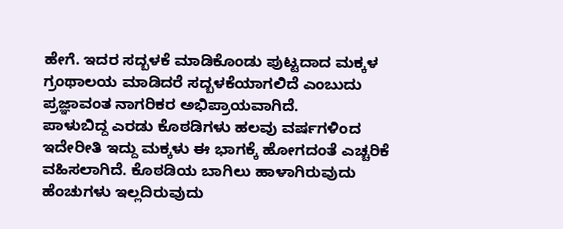ಹೇಗೆ. ಇದರ ಸದ್ಬಳಕೆ ಮಾಡಿಕೊಂಡು ಪುಟ್ಟದಾದ ಮಕ್ಕಳ ಗ್ರಂಥಾಲಯ ಮಾಡಿದರೆ ಸದ್ಬಳಕೆಯಾಗಲಿದೆ ಎಂಬುದು ಪ್ರಜ್ಞಾವಂತ ನಾಗರಿಕರ ಅಭಿಪ್ರಾಯವಾಗಿದೆ.
ಪಾಳುಬಿದ್ದ ಎರಡು ಕೊಠಡಿಗಳು ಹಲವು ವರ್ಷಗಳಿಂದ ಇದೇರೀತಿ ಇದ್ದು ಮಕ್ಕಳು ಈ ಭಾಗಕ್ಕೆ ಹೋಗದಂತೆ ಎಚ್ಚರಿಕೆ ವಹಿಸಲಾಗಿದೆ. ಕೊಠಡಿಯ ಬಾಗಿಲು ಹಾಳಾಗಿರುವುದು ಹೆಂಚುಗಳು ಇಲ್ಲದಿರುವುದು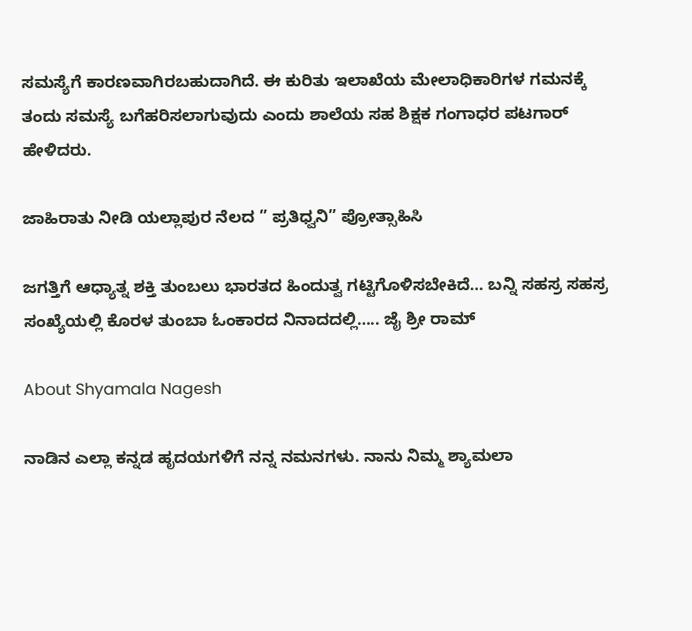ಸಮಸ್ಯೆಗೆ ಕಾರಣವಾಗಿರಬಹುದಾಗಿದೆ. ಈ ಕುರಿತು ಇಲಾಖೆಯ ಮೇಲಾಧಿಕಾರಿಗಳ ಗಮನಕ್ಕೆ ತಂದು ಸಮಸ್ಯೆ ಬಗೆಹರಿಸಲಾಗುವುದು ಎಂದು ಶಾಲೆಯ ಸಹ ಶಿಕ್ಷಕ ಗಂಗಾಧರ ಪಟಗಾರ್ ಹೇಳಿದರು.

ಜಾಹಿರಾತು ನೀಡಿ ಯಲ್ಲಾಪುರ ನೆಲದ ” ಪ್ರತಿಧ್ವನಿ” ಪ್ರೋತ್ಸಾಹಿಸಿ

ಜಗತ್ತಿಗೆ ಆಧ್ಯಾತ್ನ ಶಕ್ತಿ ತುಂಬಲು ಭಾರತದ ಹಿಂದುತ್ವ ಗಟ್ಟಿಗೊಳಿಸಬೇಕಿದೆ… ಬನ್ನಿ ಸಹಸ್ರ ಸಹಸ್ರ ಸಂಖ್ಯೆಯಲ್ಲಿ ಕೊರಳ ತುಂಬಾ ಓಂಕಾರದ ನಿನಾದದಲ್ಲಿ….. ಜೈ ಶ್ರೀ ರಾಮ್

About Shyamala Nagesh

ನಾಡಿನ ಎಲ್ಲಾ ಕನ್ನಡ ಹೃದಯಗಳಿಗೆ ನನ್ನ ನಮನಗಳು. ನಾನು ನಿಮ್ಮ ಶ್ಯಾಮಲಾ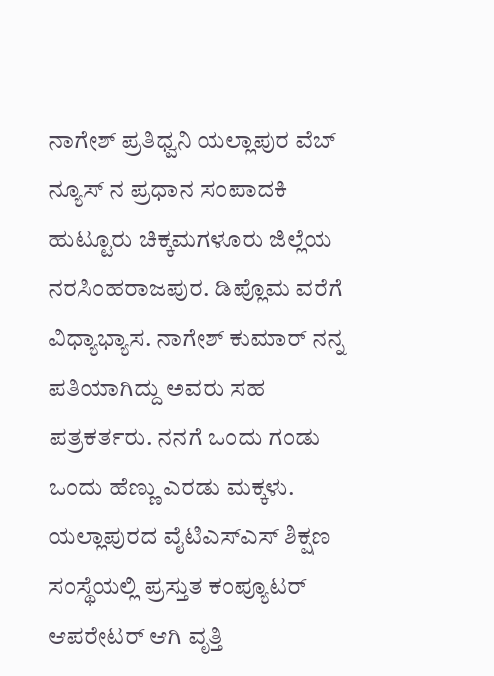ನಾಗೇಶ್ ಪ್ರತಿಧ್ವನಿ ಯಲ್ಲಾಪುರ ವೆಬ್ ನ್ಯೂಸ್ ನ ಪ್ರಧಾನ ಸಂಪಾದಕಿ ಹುಟ್ಟೂರು ಚಿಕ್ಕಮಗಳೂರು ಜಿಲ್ಲೆಯ ನರಸಿಂಹರಾಜಪುರ. ಡಿಪ್ಲೊಮ ವರೆಗೆ ವಿಧ್ಯಾಭ್ಯಾಸ. ನಾಗೇಶ್ ಕುಮಾರ್ ನನ್ನ ಪತಿಯಾಗಿದ್ದು ಅವರು ಸಹ ಪತ್ರಕರ್ತರು. ನನಗೆ ಒಂದು ಗಂಡು ಒಂದು ಹೆಣ್ಣು ಎರಡು ಮಕ್ಕಳು. ಯಲ್ಲಾಪುರದ ವೈಟಿಎಸ್ಎಸ್ ಶಿಕ್ಷಣ ಸಂಸ್ಥೆಯಲ್ಲಿ ಪ್ರಸ್ತುತ ಕಂಪ್ಯೂಟರ್ ಆಪರೇಟರ್ ಆಗಿ ವೃತ್ತಿ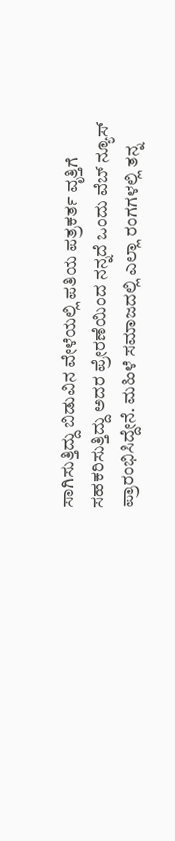ಸಾಗಿಸುತ್ತಿದ್ದು ಬಿಡುವಿನ ವೇಳೆಯಲ್ಲಿ ಪತಿಯ ಪತ್ರಕರ್ತ ವೃತ್ತಿಗೆ ಸಹಕರಿಸುತ್ತಿದ್ದು ಅದರ ಪ್ರೇರಣೆಯಿಂದ ನನ್ನದೆ ಒಂದು ವೆಬ್ ನ್ಯೂಸ್ ಪ್ರಾರಂಭಿಸಿದ್ದೇನೆ. ಮಹಿಳೆ ಸಮಾಜದಲ್ಲಿ ಎಲ್ಲಾ ರಂಗಗಳಲ್ಲಿ ತನ್ನ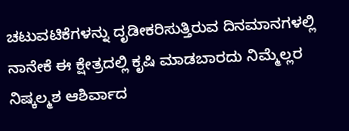ಚಟುವಟಿಕೆಗಳನ್ನು ದೃಡೀಕರಿಸುತ್ತಿರುವ ದಿನಮಾನಗಳಲ್ಲಿ ನಾನೇಕೆ ಈ ಕ್ಷೇತ್ರದಲ್ಲಿ ಕೃಷಿ ಮಾಡಬಾರದು ನಿಮ್ಮೆಲ್ಲರ ನಿಷ್ಕಲ್ಮಶ ಆಶಿರ್ವಾದ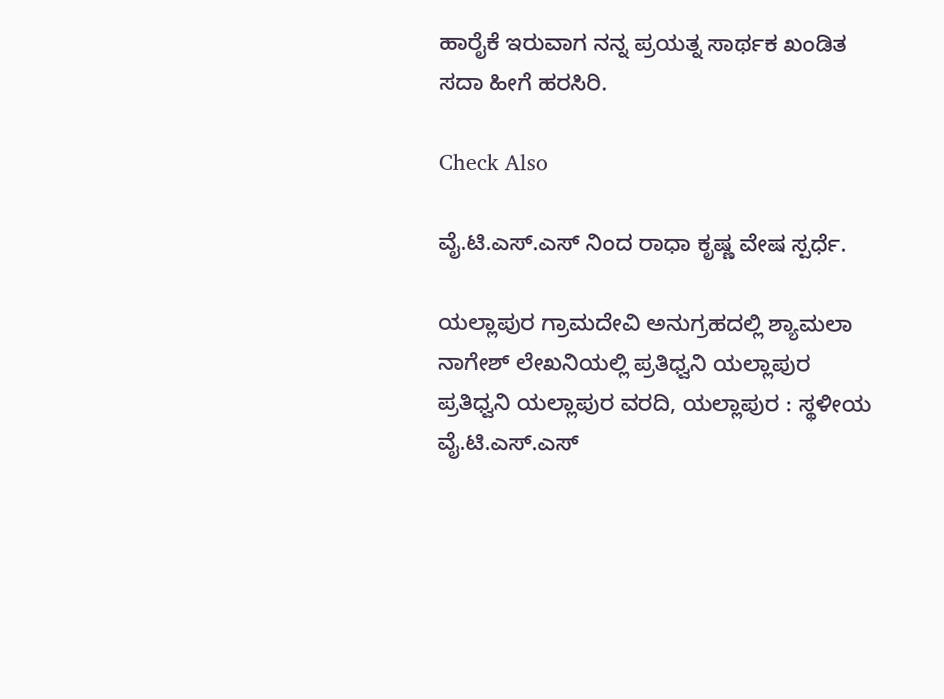ಹಾರೈಕೆ ಇರುವಾಗ ನನ್ನ ಪ್ರಯತ್ನ ಸಾರ್ಥಕ ಖಂಡಿತ ಸದಾ ಹೀಗೆ ಹರಸಿರಿ.

Check Also

ವೈ.ಟಿ.ಎಸ್‌.ಎಸ್ ನಿಂದ ರಾಧಾ ಕೃಷ್ಣ ವೇಷ ಸ್ಪರ್ಧೆ.

ಯಲ್ಲಾಪುರ ಗ್ರಾಮದೇವಿ ಅನುಗ್ರಹದಲ್ಲಿ ಶ್ಯಾಮಲಾ ನಾಗೇಶ್ ಲೇಖನಿಯಲ್ಲಿ ಪ್ರತಿಧ್ವನಿ ಯಲ್ಲಾಪುರ ಪ್ರತಿಧ್ವನಿ ಯಲ್ಲಾಪುರ ವರದಿ, ಯಲ್ಲಾಪುರ : ಸ್ಥಳೀಯ ವೈ.ಟಿ.ಎಸ್.ಎಸ್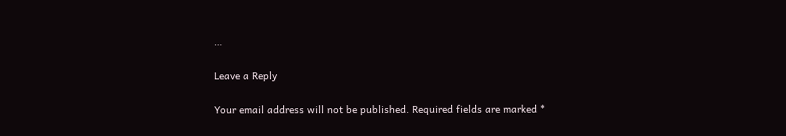…

Leave a Reply

Your email address will not be published. Required fields are marked *